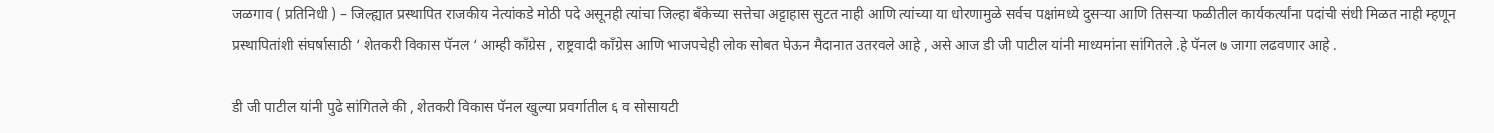जळगाव ( प्रतिनिधी ) – जिल्ह्यात प्रस्थापित राजकीय नेत्यांकडे मोठी पदे असूनही त्यांचा जिल्हा बँकेच्या सत्तेचा अट्टाहास सुटत नाही आणि त्यांच्या या धोरणामुळे सर्वच पक्षांमध्ये दुसऱ्या आणि तिसऱ्या फळीतील कार्यकर्त्यांना पदांची संधी मिळत नाही म्हणून प्रस्थापितांशी संघर्षासाठी ‘ शेतकरी विकास पॅनल ‘ आम्ही काँग्रेस , राष्ट्रवादी काँग्रेस आणि भाजपचेही लोक सोबत घेऊन मैदानात उतरवले आहे , असे आज डी जी पाटील यांनी माध्यमांना सांगितले .हे पॅनल ७ जागा लढवणार आहे .

डी जी पाटील यांनी पुढे सांगितले की , शेतकरी विकास पॅनल खुल्या प्रवर्गातील ६ व सोसायटी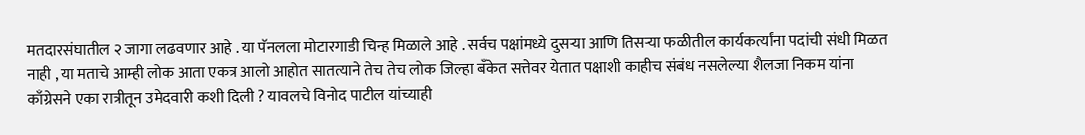मतदारसंघातील २ जागा लढवणार आहे . या पॅनलला मोटारगाडी चिन्ह मिळाले आहे . सर्वच पक्षांमध्ये दुसऱ्या आणि तिसऱ्या फळीतील कार्यकर्त्यांना पदांची संधी मिळत नाही , या मताचे आम्ही लोक आता एकत्र आलो आहोत सातत्याने तेच तेच लोक जिल्हा बँकेत सत्तेवर येतात पक्षाशी काहीच संबंध नसलेल्या शैलजा निकम यांना काँग्रेसने एका रात्रीतून उमेदवारी कशी दिली ? यावलचे विनोद पाटील यांच्याही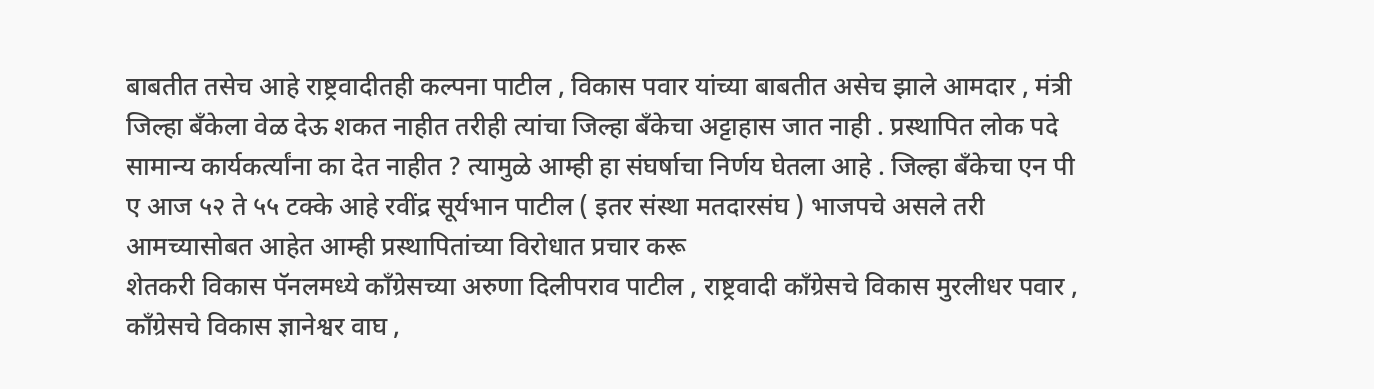बाबतीत तसेच आहे राष्ट्रवादीतही कल्पना पाटील , विकास पवार यांच्या बाबतीत असेच झाले आमदार , मंत्री जिल्हा बँकेला वेळ देऊ शकत नाहीत तरीही त्यांचा जिल्हा बँकेचा अट्टाहास जात नाही . प्रस्थापित लोक पदे सामान्य कार्यकर्त्यांना का देत नाहीत ? त्यामुळे आम्ही हा संघर्षाचा निर्णय घेतला आहे . जिल्हा बँकेचा एन पी ए आज ५२ ते ५५ टक्के आहे रवींद्र सूर्यभान पाटील ( इतर संस्था मतदारसंघ ) भाजपचे असले तरी आमच्यासोबत आहेत आम्ही प्रस्थापितांच्या विरोधात प्रचार करू
शेतकरी विकास पॅनलमध्ये काँग्रेसच्या अरुणा दिलीपराव पाटील , राष्ट्रवादी काँग्रेसचे विकास मुरलीधर पवार , काँग्रेसचे विकास ज्ञानेश्वर वाघ ,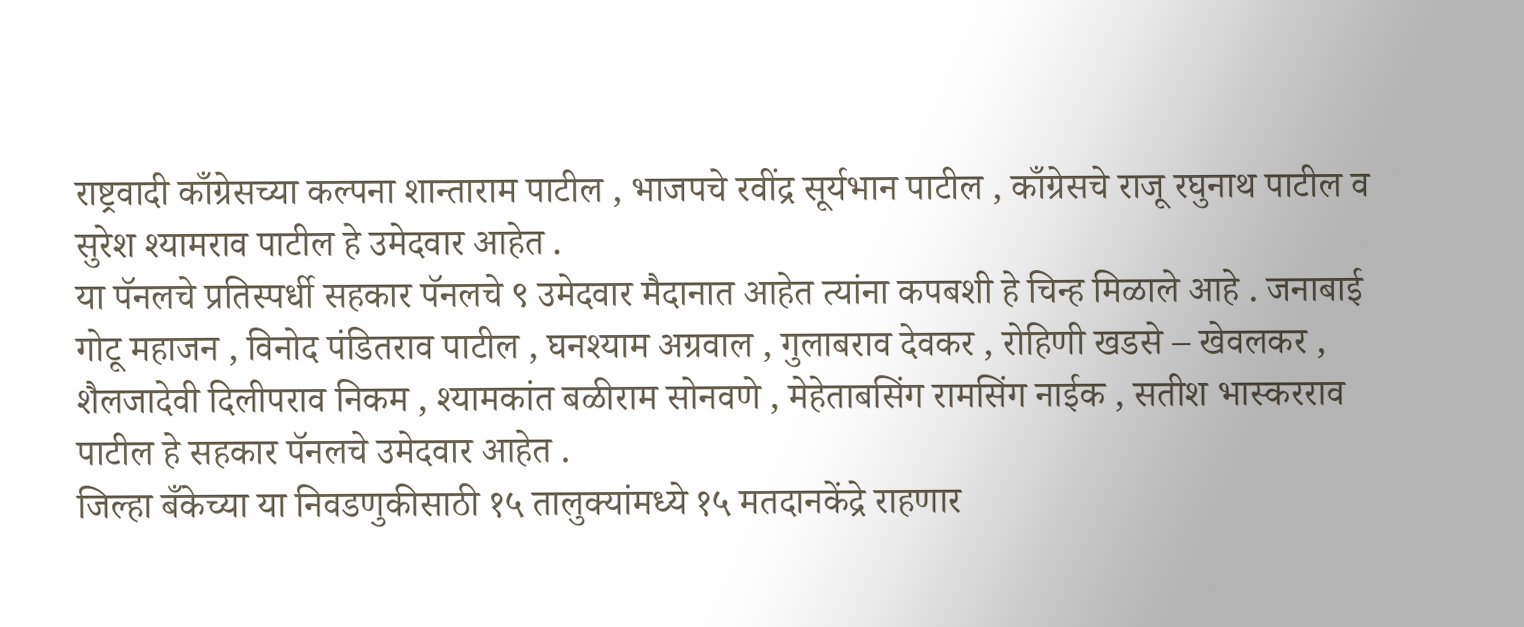राष्ट्रवादी काँग्रेसच्या कल्पना शान्ताराम पाटील , भाजपचे रवींद्र सूर्यभान पाटील , काँग्रेसचे राजू रघुनाथ पाटील व सुरेश श्यामराव पाटील हे उमेदवार आहेत .
या पॅनलचे प्रतिस्पर्धी सहकार पॅनलचे ९ उमेदवार मैदानात आहेत त्यांना कपबशी हे चिन्ह मिळाले आहे . जनाबाई गोटू महाजन , विनोद पंडितराव पाटील , घनश्याम अग्रवाल , गुलाबराव देवकर , रोहिणी खडसे – खेवलकर , शैलजादेवी दिलीपराव निकम , श्यामकांत बळीराम सोनवणे , मेहेताबसिंग रामसिंग नाईक , सतीश भास्करराव पाटील हे सहकार पॅनलचे उमेदवार आहेत .
जिल्हा बँकेच्या या निवडणुकीसाठी १५ तालुक्यांमध्ये १५ मतदानकेंद्रे राहणार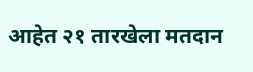आहेत २१ तारखेला मतदान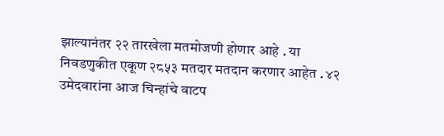झाल्यानंतर २२ तारखेला मतमोजणी होणार आहे . या निवडणुकीत एकूण २८५३ मतदार मतदान करणार आहेत . ४२ उमेदवारांना आज चिन्हांचे वाटप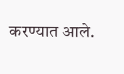करण्यात आले.